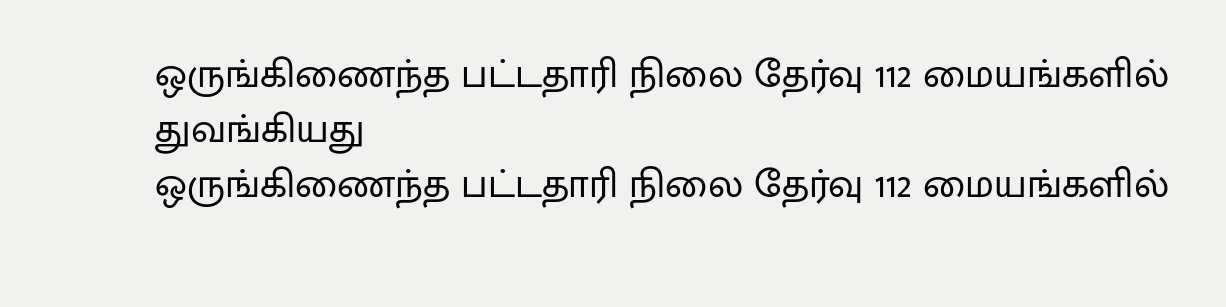ஒருங்கிணைந்த பட்டதாரி நிலை தேர்வு 112 மையங்களில் துவங்கியது
ஒருங்கிணைந்த பட்டதாரி நிலை தேர்வு 112 மையங்களில்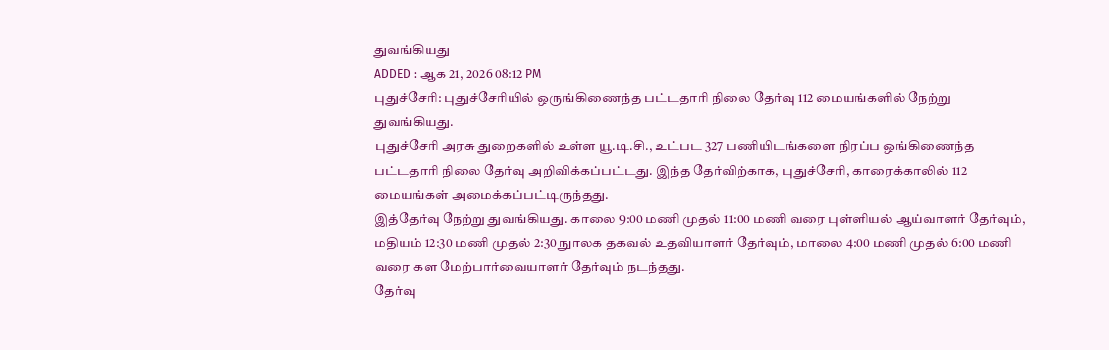துவங்கியது
ADDED : ஆக 21, 2026 08:12 PM
புதுச்சேரி: புதுச்சேரியில் ஒருங்கிணைந்த பட்டதாரி நிலை தேர்வு 112 மையங்களில் நேற்று துவங்கியது.
புதுச்சேரி அரசு துறைகளில் உள்ள யூ.டி.சி., உட்பட 327 பணியிடங்களை நிரப்ப ஒங்கிணைந்த பட்டதாரி நிலை தேர்வு அறிவிக்கப்பட்டது. இந்த தேர்விற்காக, புதுச்சேரி, காரைக்காலில் 112 மையங்கள் அமைக்கப்பட்டிருந்தது.
இத்தேர்வு நேற்று துவங்கியது. காலை 9:00 மணி முதல் 11:00 மணி வரை புள்ளியல் ஆய்வாளர் தேர்வும், மதியம் 12:30 மணி முதல் 2:30 நுாலக தகவல் உதவியாளர் தேர்வும், மாலை 4:00 மணி முதல் 6:00 மணி வரை கள மேற்பார்வையாளர் தேர்வும் நடந்தது.
தேர்வு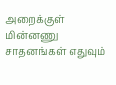அறைக்குள் மின்னணு சாதனங்கள் எதுவும்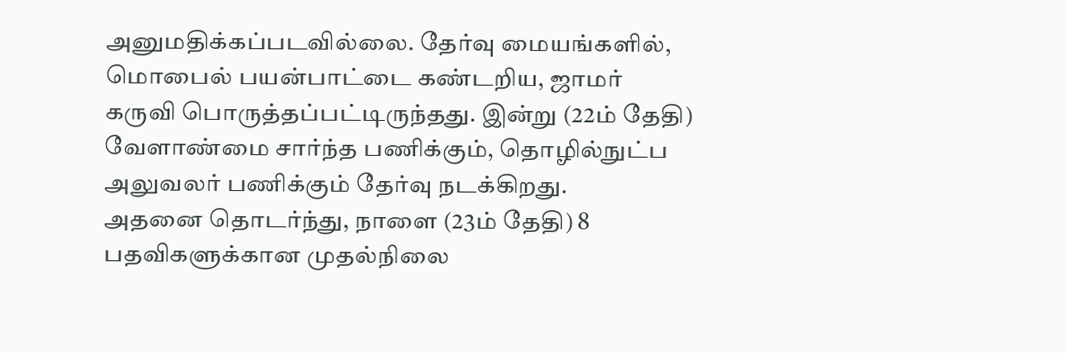அனுமதிக்கப்படவில்லை. தேர்வு மையங்களில், மொபைல் பயன்பாட்டை கண்டறிய, ஜாமர் கருவி பொருத்தப்பட்டிருந்தது. இன்று (22ம் தேதி) வேளாண்மை சார்ந்த பணிக்கும், தொழில்நுட்ப அலுவலர் பணிக்கும் தேர்வு நடக்கிறது.
அதனை தொடர்ந்து, நாளை (23ம் தேதி) 8 பதவிகளுக்கான முதல்நிலை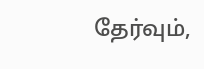தேர்வும்,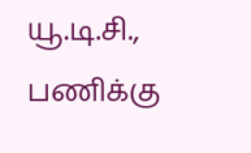யூ.டி.சி., பணிக்கு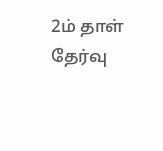2ம் தாள் தேர்வு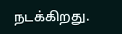நடக்கிறது.